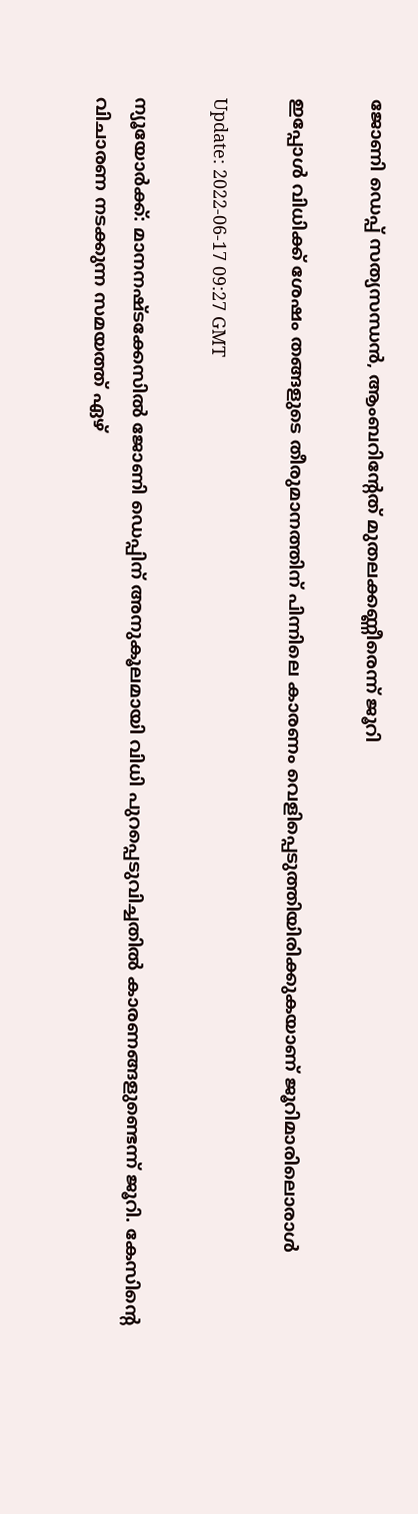ജോണി ഡെപ്പ് സത്യസന്ധന്‍, ആംബറിന്‍റേത് മുതലക്കണ്ണീരെന്ന് ജൂറി

ഇപ്പോള്‍ വിധിക്ക് ശേഷം തങ്ങളുടെ തീരുമാനത്തിന് പിന്നിലെ കാരണം വെളിപ്പെടുത്തിയിരിക്കുകയാണ് ജൂറിമാരിലൊരാള്‍

Update: 2022-06-17 09:27 GMT

ന്യൂയോര്‍ക്ക്: മാനനഷ്ടക്കേസില്‍ ജോണി ഡെപ്പിന് അനുകൂലമായി വിധി പുറപ്പെടുവിച്ചതില്‍ കാരണങ്ങളുണ്ടെന്ന് ജൂറി. കേസിന്‍റെ വിചാരണ നടക്കുന്ന സമയത്ത് ഏഴ്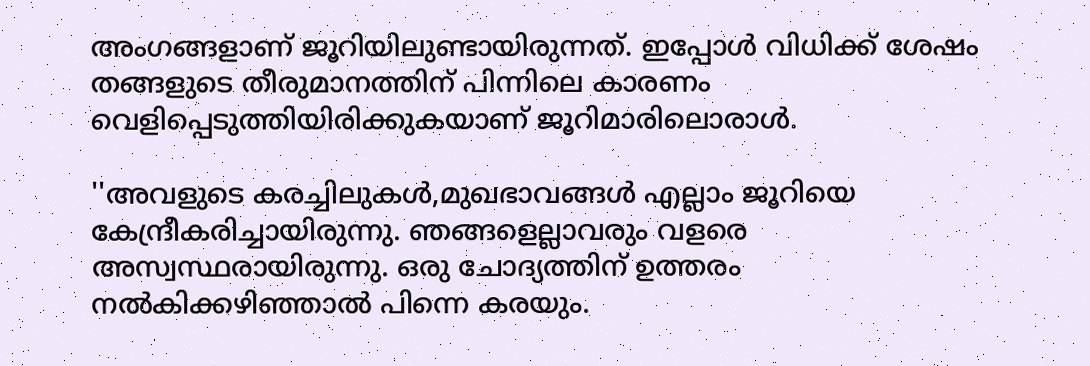അംഗങ്ങളാണ് ജൂറിയിലുണ്ടായിരുന്നത്. ഇപ്പോള്‍ വിധിക്ക് ശേഷം തങ്ങളുടെ തീരുമാനത്തിന് പിന്നിലെ കാരണം വെളിപ്പെടുത്തിയിരിക്കുകയാണ് ജൂറിമാരിലൊരാള്‍.

''അവളുടെ കരച്ചിലുകള്‍,മുഖഭാവങ്ങള്‍ എല്ലാം ജൂറിയെ കേന്ദ്രീകരിച്ചായിരുന്നു. ഞങ്ങളെല്ലാവരും വളരെ അസ്വസ്ഥരായിരുന്നു. ഒരു ചോദ്യത്തിന് ഉത്തരം നല്‍കിക്കഴിഞ്ഞാല്‍ പിന്നെ കരയും.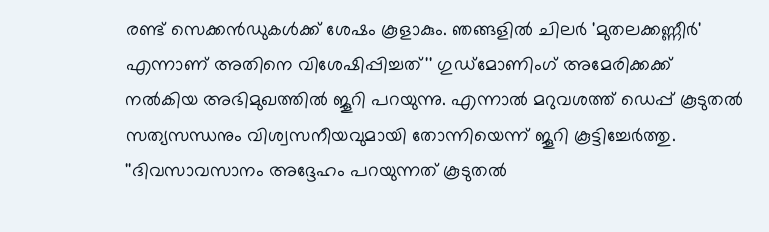രണ്ട് സെക്കന്‍ഡുകള്‍ക്ക് ശേഷം കൂളാകും. ഞങ്ങളില്‍ ചിലര്‍ 'മുതലക്കണ്ണീര്‍' എന്നാണ് അതിനെ വിശേഷിപ്പിച്ചത്'' ഗുഡ്മോണിംഗ് അമേരിക്കക്ക് നല്‍കിയ അഭിമുഖത്തില്‍ ജൂറി പറയുന്നു. എന്നാല്‍ മറുവശത്ത് ഡെപ്പ് കൂടുതല്‍ സത്യസന്ധനും വിശ്വസനീയവുമായി തോന്നിയെന്ന് ജൂറി കൂട്ടിച്ചേര്‍ത്തു. ''ദിവസാവസാനം അദ്ദേഹം പറയുന്നത് കൂടുതൽ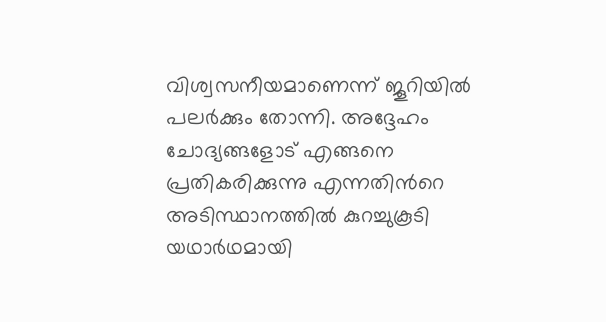വിശ്വസനീയമാണെന്ന് ജൂറിയിൽ പലർക്കും തോന്നി. അദ്ദേഹം ചോദ്യങ്ങളോട് എങ്ങനെ പ്രതികരിക്കുന്നു എന്നതിന്‍റെ അടിസ്ഥാനത്തിൽ കുറച്ചുകൂടി യഥാർഥമായി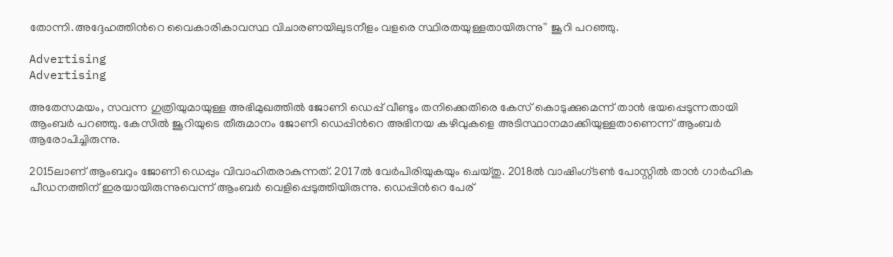തോന്നി.അദ്ദേഹത്തിന്‍റെ വൈകാരികാവസ്ഥ വിചാരണയിലുടനീളം വളരെ സ്ഥിരതയുള്ളതായിരുന്നു'' ജൂറി പറഞ്ഞു.

Advertising
Advertising

അതേസമയം, സവന്ന ഗുത്രിയുമായുള്ള അഭിമുഖത്തിൽ ജോണി ഡെപ്പ് വീണ്ടും തനിക്കെതിരെ കേസ് കൊടുക്കുമെന്ന് താൻ ഭയപ്പെടുന്നതായി ആംബര്‍ പറഞ്ഞു. കേസില്‍ ജൂറിയുടെ തീരുമാനം ജോണി ഡെപ്പിന്‍റെ അഭിനയ കഴിവുകളെ അടിസ്ഥാനമാക്കിയുള്ളതാണെന്ന് ആംബര്‍ ആരോപിച്ചിരുന്നു.

2015ലാണ് ആംബറും ജോണി ഡെപ്പും വിവാഹിതരാകുന്നത്. 2017ല്‍ വേര്‍പിരിയുകയും ചെയ്തു. 2018ല്‍ വാഷിംഗ്ടണ്‍ പോസ്റ്റില്‍ താന്‍ ഗാര്‍ഹിക പീഡനത്തിന് ഇരയായിരുന്നുവെന്ന് ആംബര്‍ വെളിപ്പെടുത്തിയിരുന്നു. ഡെപ്പിന്‍റെ പേര്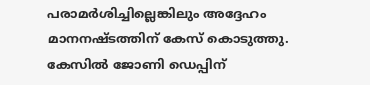പരാമര്‍ശിച്ചില്ലെങ്കിലും അദ്ദേഹം മാനനഷ്ടത്തിന് കേസ് കൊടുത്തു. കേസില്‍ ജോണി ഡെപ്പിന്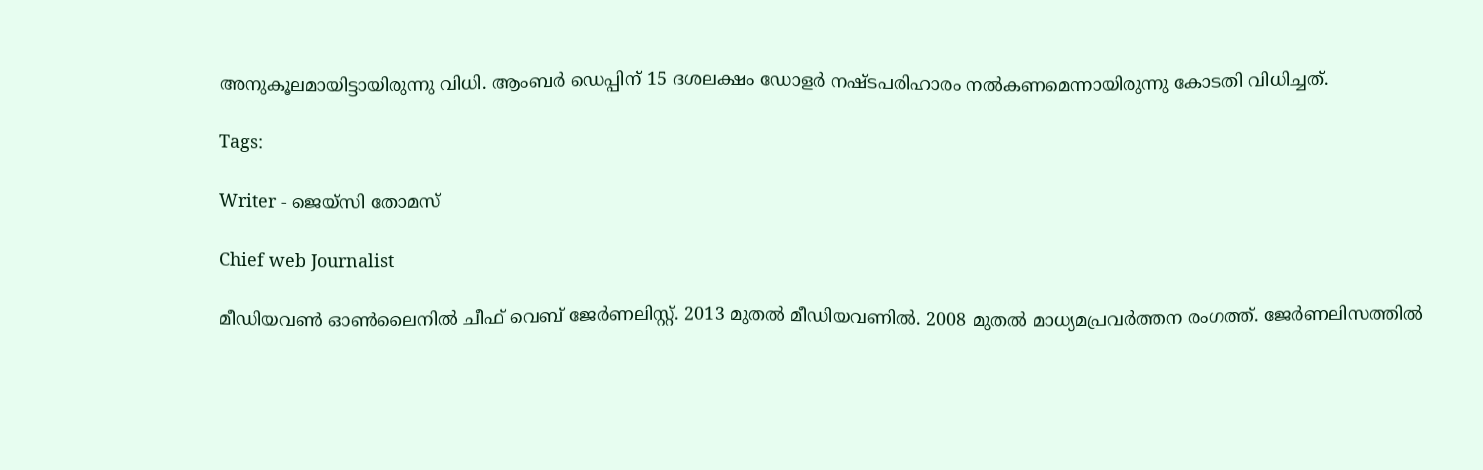അനുകൂലമായിട്ടായിരുന്നു വിധി. ആംബര്‍ ഡെപ്പിന് 15 ദശലക്ഷം ഡോളര്‍ നഷ്ടപരിഹാരം നല്‍കണമെന്നായിരുന്നു കോടതി വിധിച്ചത്.

Tags:

Writer - ജെയ്സി തോമസ്

Chief web Journalist

മീഡിയവൺ ഓൺലൈനിൽ ചീഫ് വെബ് ജേർണലിസ്റ്റ്. 2013 മുതൽ മീഡിയവണിൽ. 2008 മുതൽ മാധ്യമപ്രവർത്തന രംഗത്ത്. ജേർണലിസത്തിൽ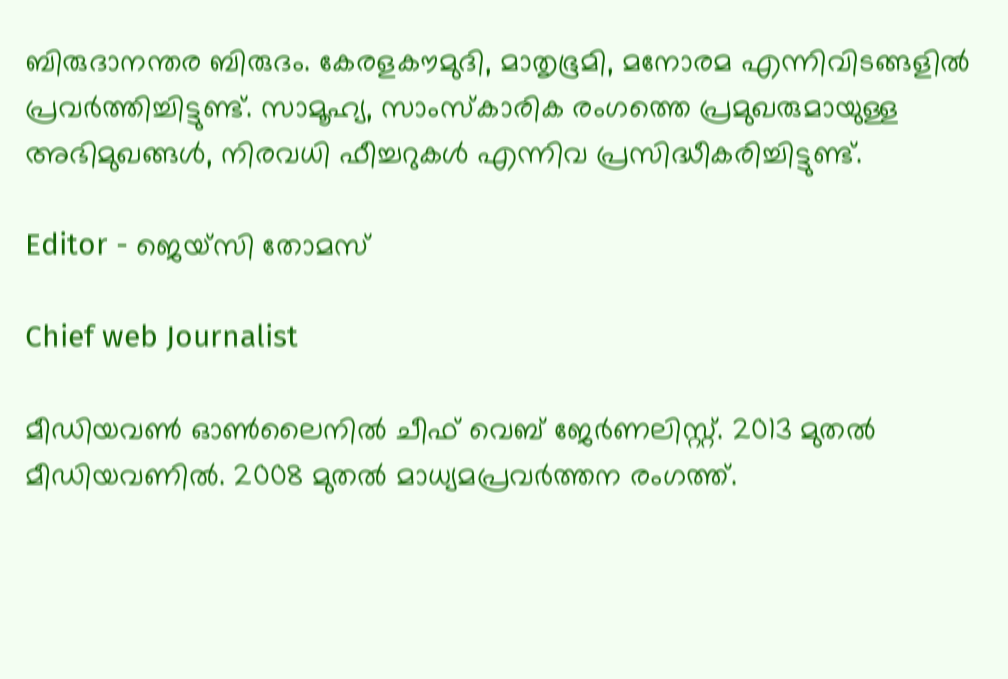ബിരുദാനന്തര ബിരുദം. കേരളകൗമുദി, മാതൃഭൂമി, മനോരമ എന്നിവിടങ്ങളിൽ പ്രവർത്തിച്ചിട്ടുണ്ട്. സാമൂഹ്യ, സാംസ്‌കാരിക രംഗത്തെ പ്രമുഖരുമായുള്ള അഭിമുഖങ്ങൾ, നിരവധി ഫീച്ചറുകൾ എന്നിവ പ്രസിദ്ധീകരിച്ചിട്ടുണ്ട്.

Editor - ജെയ്സി തോമസ്

Chief web Journalist

മീഡിയവൺ ഓൺലൈനിൽ ചീഫ് വെബ് ജേർണലിസ്റ്റ്. 2013 മുതൽ മീഡിയവണിൽ. 2008 മുതൽ മാധ്യമപ്രവർത്തന രംഗത്ത്.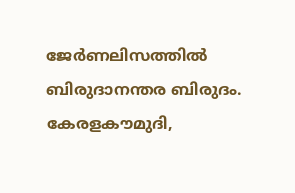ജേർണലിസത്തിൽ ബിരുദാനന്തര ബിരുദം. കേരളകൗമുദി,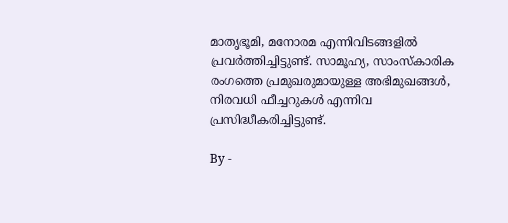മാതൃഭൂമി, മനോരമ എന്നിവിടങ്ങളിൽ പ്രവർത്തിച്ചിട്ടുണ്ട്. സാമൂഹ്യ, സാംസ്‌കാരിക രംഗത്തെ പ്രമുഖരുമായുള്ള അഭിമുഖങ്ങൾ, നിരവധി ഫീച്ചറുകൾ എന്നിവ പ്രസിദ്ധീകരിച്ചിട്ടുണ്ട്.

By -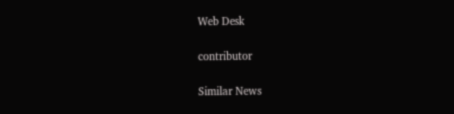Web Desk

contributor

Similar News